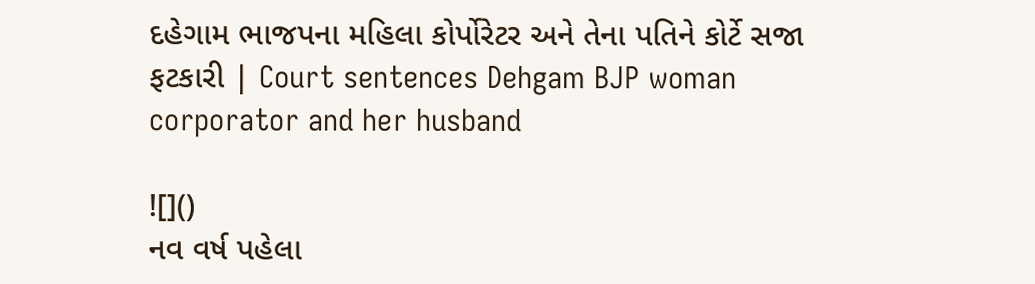દહેગામ ભાજપના મહિલા કોર્પોરેટર અને તેના પતિને કોર્ટે સજા ફટકારી | Court sentences Dehgam BJP woman corporator and her husband

![]()
નવ વર્ષ પહેલા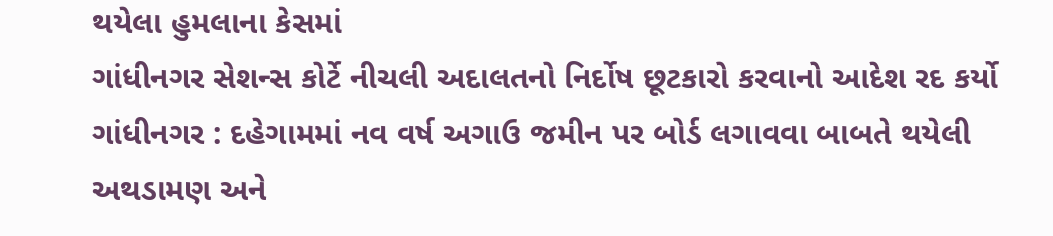થયેલા હુમલાના કેસમાં
ગાંધીનગર સેશન્સ કોર્ટે નીચલી અદાલતનો નિર્દોષ છૂટકારો કરવાનો આદેશ રદ કર્યો
ગાંધીનગર : દહેગામમાં નવ વર્ષ અગાઉ જમીન પર બોર્ડ લગાવવા બાબતે થયેલી
અથડામણ અને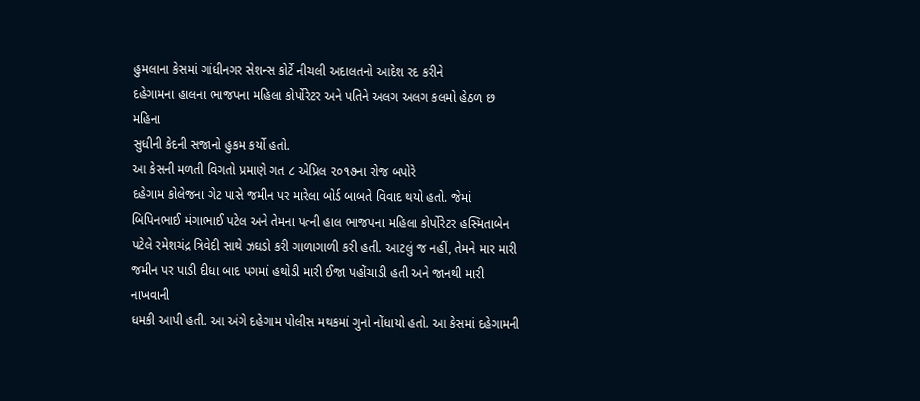હુમલાના કેસમાં ગાંધીનગર સેશન્સ કોર્ટે નીચલી અદાલતનો આદેશ રદ કરીને
દહેગામના હાલના ભાજપના મહિલા કોર્પોરેટર અને પતિને અલગ અલગ કલમો હેઠળ છ મહિના
સુધીની કેદની સજાનો હુકમ કર્યો હતો.
આ કેસની મળતી વિગતો પ્રમાણે ગત ૮ એપ્રિલ ૨૦૧૭ના રોજ બપોરે
દહેગામ કોલેજના ગેટ પાસે જમીન પર મારેલા બોર્ડ બાબતે વિવાદ થયો હતો. જેમાં
બિપિનભાઈ મંગાભાઈ પટેલ અને તેમના પત્ની હાલ ભાજપના મહિલા કોર્પોરેટર હસ્મિતાબેન
પટેલે રમેશચંદ્ર ત્રિવેદી સાથે ઝઘડો કરી ગાળાગાળી કરી હતી. આટલું જ નહીં, તેમને માર મારી
જમીન પર પાડી દીધા બાદ પગમાં હથોડી મારી ઈજા પહોંચાડી હતી અને જાનથી મારી નાખવાની
ધમકી આપી હતી. આ અંગે દહેગામ પોલીસ મથકમાં ગુનો નોંધાયો હતો. આ કેસમાં દહેગામની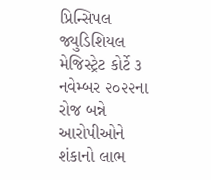પ્રિન્સિપલ જ્યુડિશિયલ મેજિસ્ટ્રેટ કોર્ટે ૩ નવેમ્બર ૨૦૨૨ના રોજ બન્ને આરોપીઓને
શંકાનો લાભ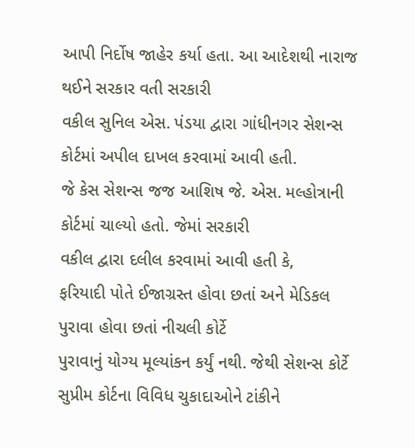આપી નિર્દોષ જાહેર કર્યા હતા. આ આદેશથી નારાજ થઈને સરકાર વતી સરકારી
વકીલ સુનિલ એસ. પંડયા દ્વારા ગાંધીનગર સેશન્સ કોર્ટમાં અપીલ દાખલ કરવામાં આવી હતી.
જે કેસ સેશન્સ જજ આશિષ જે. એસ. મલ્હોત્રાની કોર્ટમાં ચાલ્યો હતો. જેમાં સરકારી
વકીલ દ્વારા દલીલ કરવામાં આવી હતી કે,
ફરિયાદી પોતે ઈજાગ્રસ્ત હોવા છતાં અને મેડિકલ પુરાવા હોવા છતાં નીચલી કોર્ટે
પુરાવાનું યોગ્ય મૂલ્યાંકન કર્યું નથી. જેથી સેશન્સ કોર્ટે સુપ્રીમ કોર્ટના વિવિધ ચુકાદાઓને ટાંકીને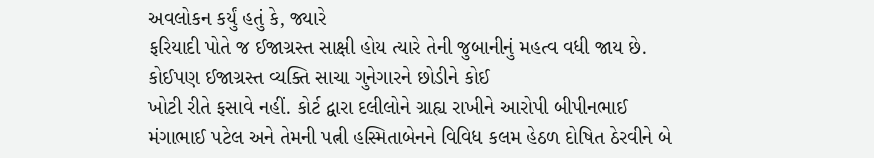અવલોકન કર્યું હતું કે, જ્યારે
ફરિયાદી પોતે જ ઈજાગ્રસ્ત સાક્ષી હોય ત્યારે તેની જુબાનીનું મહત્વ વધી જાય છે.
કોઈપણ ઈજાગ્રસ્ત વ્યક્તિ સાચા ગુનેગારને છોડીને કોઈ
ખોટી રીતે ફસાવે નહીં. કોર્ટ દ્વારા દલીલોને ગ્રાહ્ય રાખીને આરોપી બીપીનભાઈ
મંગાભાઈ પટેલ અને તેમની પત્ની હસ્મિતાબેનને વિવિધ કલમ હેઠળ દોષિત ઠેરવીને બે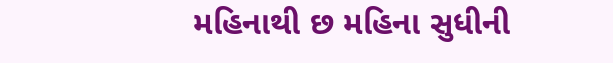મહિનાથી છ મહિના સુધીની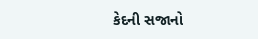કેદની સજાનો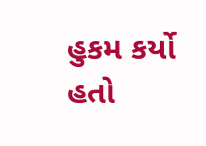હુકમ કર્યો હતો